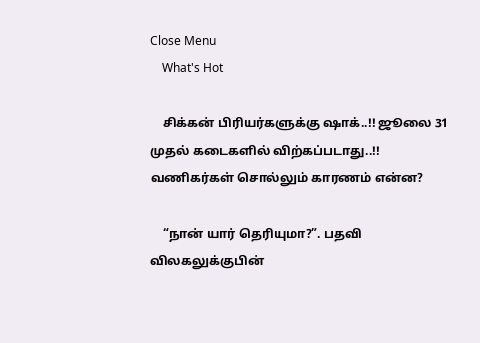Close Menu
    What's Hot

    சிக்கன் பிரியர்களுக்கு ஷாக்..!! ஜூலை 31 முதல் கடைகளில் விற்கப்படாது..!! வணிகர்கள் சொல்லும் காரணம் என்ன?

    “நான் யார் தெரியுமா?”. பதவி விலகலுக்குபின்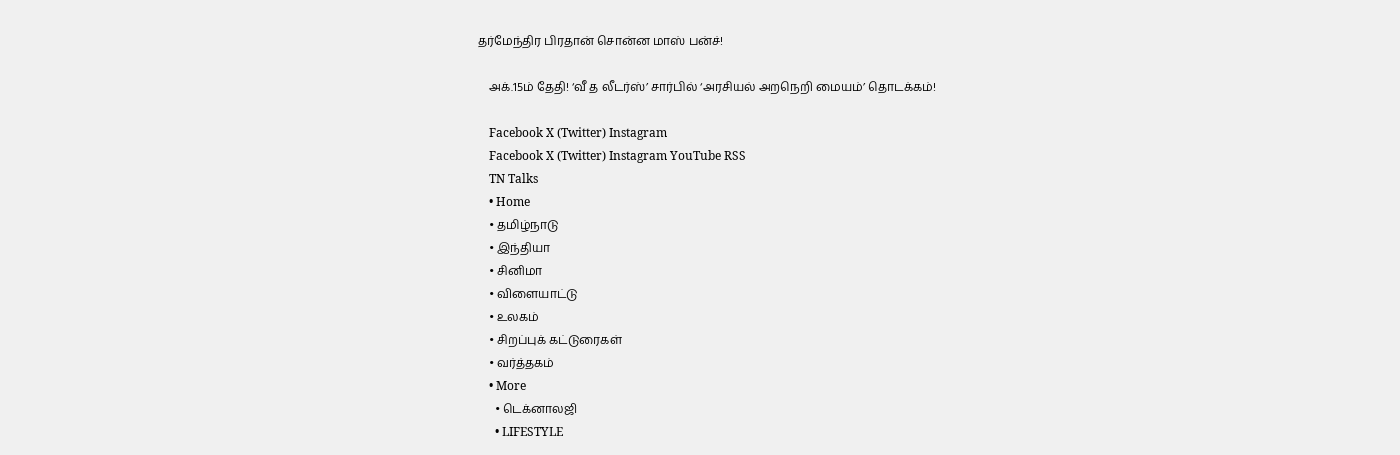தர்மேந்திர பிரதான் சொன்ன மாஸ் பன்ச்!

    அக்.15ம் தேதி! ‘வீ த லீடர்ஸ்’ சார்பில் ‘அரசியல் அறநெறி மையம்’ தொடக்கம்!

    Facebook X (Twitter) Instagram
    Facebook X (Twitter) Instagram YouTube RSS
    TN Talks
    • Home
    • தமிழ்நாடு
    • இந்தியா
    • சினிமா
    • விளையாட்டு
    • உலகம்
    • சிறப்புக் கட்டுரைகள்
    • வர்த்தகம்
    • More
      • டெக்னாலஜி
      • LIFESTYLE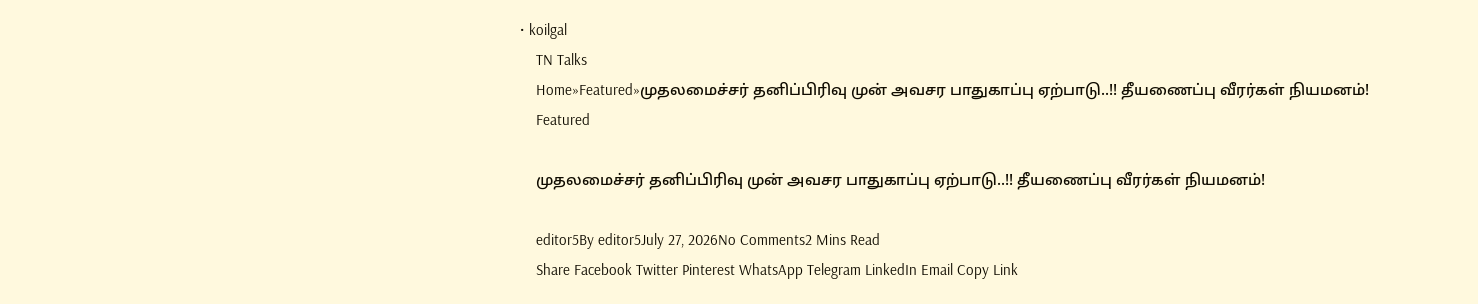• koilgal
    TN Talks
    Home»Featured»முதலமைச்சர் தனிப்பிரிவு முன் அவசர பாதுகாப்பு ஏற்பாடு..!! தீயணைப்பு வீரர்கள் நியமனம்!
    Featured

    முதலமைச்சர் தனிப்பிரிவு முன் அவசர பாதுகாப்பு ஏற்பாடு..!! தீயணைப்பு வீரர்கள் நியமனம்!

    editor5By editor5July 27, 2026No Comments2 Mins Read
    Share Facebook Twitter Pinterest WhatsApp Telegram LinkedIn Email Copy Link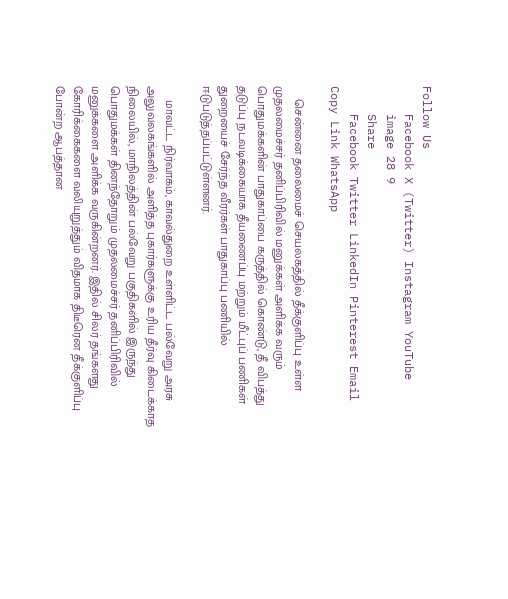Follow Us
    Facebook X (Twitter) Instagram YouTube
    image 28 9
    Share
    Facebook Twitter LinkedIn Pinterest Email Copy Link WhatsApp

    சென்னை தலைமைச் செயலகத்தில் தீக்குளிப்பு உள்ள முதலமைச்சர் தனிப்பிரிவில் மனுக்கள் அளிக்க வரும் பொதுமக்களின் பாதுகாப்பை கருத்தில் கொண்டு, தீ விபத்து தடுப்பு நடவடிக்கையாக தீயணைப்பு மற்றும் மீட்புப் பணிகள் துறையைச் சேர்ந்த வீரர்கள் பாதுகாப்பு பணியில் ஈடுபடுத்தப்பட்டுள்ளனர்.

    மாவட்ட நிர்வாகம், காவல்துறை உள்ளிட்ட பல்வேறு அரசு அலுவலகங்களில் அளித்த புகார்களுக்கு உரிய தீர்வு கிடைக்காத நிலையில், மாநிலத்தின் பல்வேறு பகுதிகளில் இருந்து பொதுமக்கள் தினந்தோறும் முதலமைச்சர் தனிப்பிரிவில் மனுக்களை அளிக்க வருகின்றனர். இதில் சிலர் தங்களது கோரிக்கைகளை வலியுறுத்தும் விதமாக திடீரென தீக்குளிப்பு போன்ற ஆபத்தான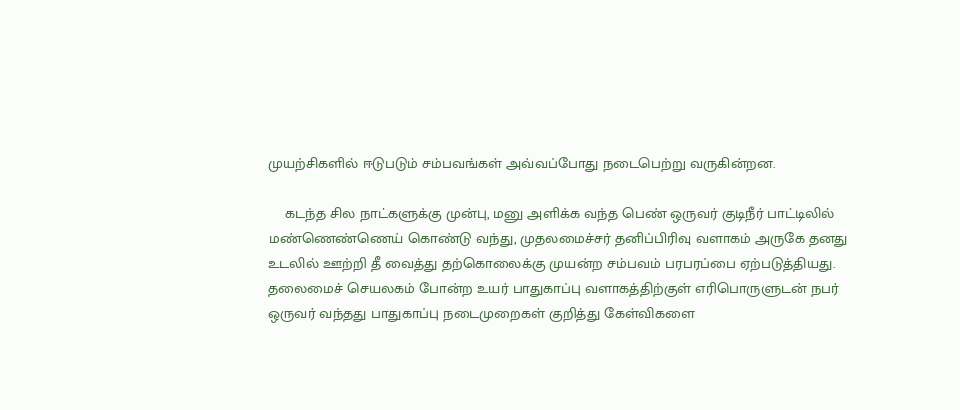முயற்சிகளில் ஈடுபடும் சம்பவங்கள் அவ்வப்போது நடைபெற்று வருகின்றன.

    கடந்த சில நாட்களுக்கு முன்பு, மனு அளிக்க வந்த பெண் ஒருவர் குடிநீர் பாட்டிலில் மண்ணெண்ணெய் கொண்டு வந்து, முதலமைச்சர் தனிப்பிரிவு வளாகம் அருகே தனது உடலில் ஊற்றி தீ வைத்து தற்கொலைக்கு முயன்ற சம்பவம் பரபரப்பை ஏற்படுத்தியது. தலைமைச் செயலகம் போன்ற உயர் பாதுகாப்பு வளாகத்திற்குள் எரிபொருளுடன் நபர் ஒருவர் வந்தது பாதுகாப்பு நடைமுறைகள் குறித்து கேள்விகளை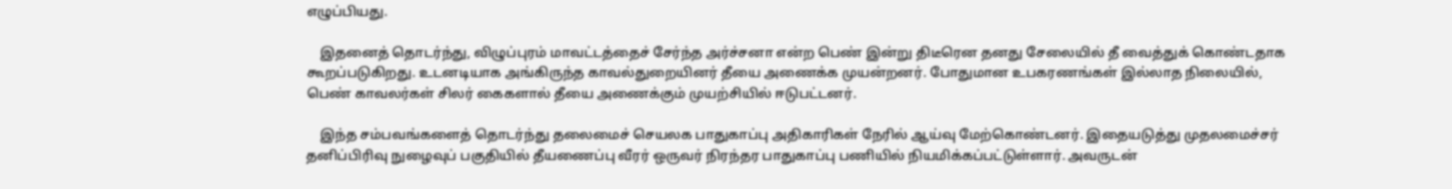எழுப்பியது.

    இதனைத் தொடர்ந்து, விழுப்புரம் மாவட்டத்தைச் சேர்ந்த அர்ச்சனா என்ற பெண் இன்று திடீரென தனது சேலையில் தீ வைத்துக் கொண்டதாக கூறப்படுகிறது. உடனடியாக அங்கிருந்த காவல்துறையினர் தீயை அணைக்க முயன்றனர். போதுமான உபகரணங்கள் இல்லாத நிலையில், பெண் காவலர்கள் சிலர் கைகளால் தீயை அணைக்கும் முயற்சியில் ஈடுபட்டனர்.

    இந்த சம்பவங்களைத் தொடர்ந்து தலைமைச் செயலக பாதுகாப்பு அதிகாரிகள் நேரில் ஆய்வு மேற்கொண்டனர். இதையடுத்து முதலமைச்சர் தனிப்பிரிவு நுழைவுப் பகுதியில் தீயணைப்பு வீரர் ஒருவர் நிரந்தர பாதுகாப்பு பணியில் நியமிக்கப்பட்டுள்ளார். அவருடன்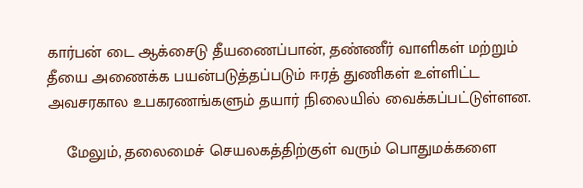கார்பன் டை ஆக்சைடு தீயணைப்பான், தண்ணீர் வாளிகள் மற்றும் தீயை அணைக்க பயன்படுத்தப்படும் ஈரத் துணிகள் உள்ளிட்ட அவசரகால உபகரணங்களும் தயார் நிலையில் வைக்கப்பட்டுள்ளன.

    மேலும், தலைமைச் செயலகத்திற்குள் வரும் பொதுமக்களை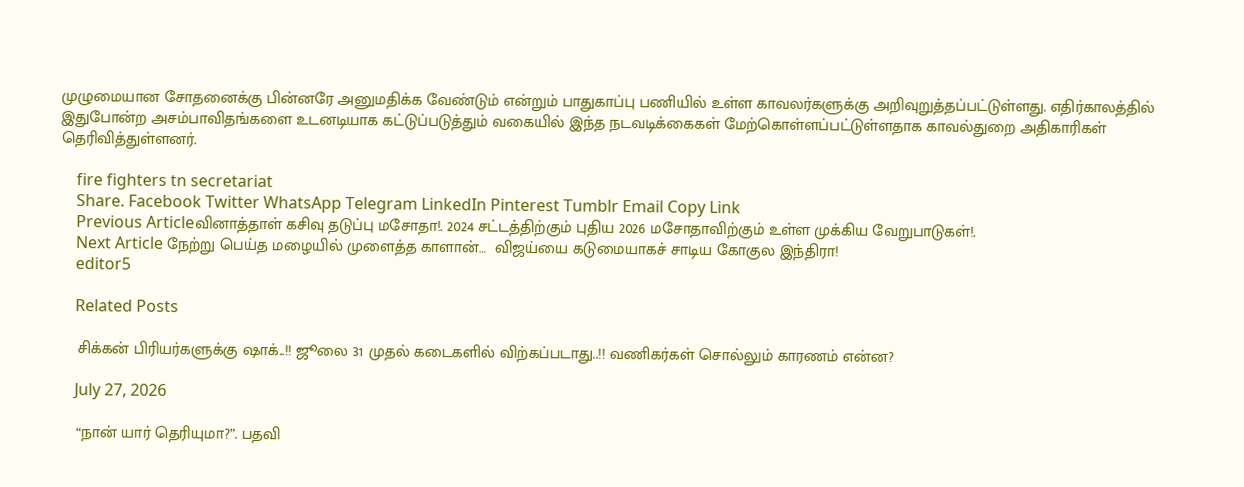முழுமையான சோதனைக்கு பின்னரே அனுமதிக்க வேண்டும் என்றும் பாதுகாப்பு பணியில் உள்ள காவலர்களுக்கு அறிவுறுத்தப்பட்டுள்ளது. எதிர்காலத்தில் இதுபோன்ற அசம்பாவிதங்களை உடனடியாக கட்டுப்படுத்தும் வகையில் இந்த நடவடிக்கைகள் மேற்கொள்ளப்பட்டுள்ளதாக காவல்துறை அதிகாரிகள் தெரிவித்துள்ளனர்.

    fire fighters tn secretariat
    Share. Facebook Twitter WhatsApp Telegram LinkedIn Pinterest Tumblr Email Copy Link
    Previous Articleவினாத்தாள் கசிவு தடுப்பு மசோதா!. 2024 சட்டத்திற்கும் புதிய 2026 மசோதாவிற்கும் உள்ள முக்கிய வேறுபாடுகள்!.
    Next Article நேற்று பெய்த மழையில் முளைத்த காளான்…  விஜய்யை கடுமையாகச் சாடிய கோகுல இந்திரா!
    editor5

    Related Posts

    சிக்கன் பிரியர்களுக்கு ஷாக்..!! ஜூலை 31 முதல் கடைகளில் விற்கப்படாது..!! வணிகர்கள் சொல்லும் காரணம் என்ன?

    July 27, 2026

    “நான் யார் தெரியுமா?”. பதவி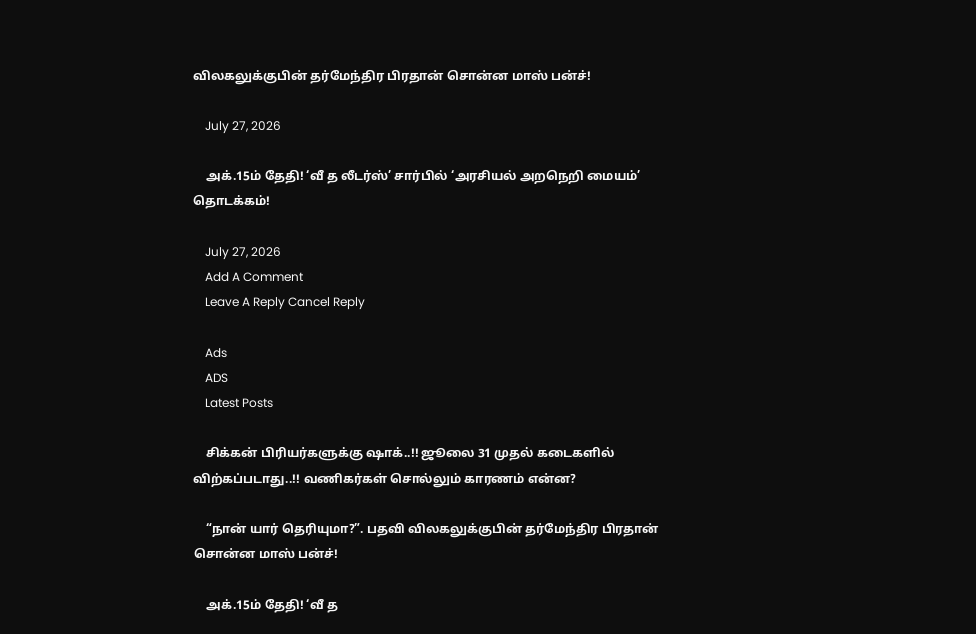விலகலுக்குபின் தர்மேந்திர பிரதான் சொன்ன மாஸ் பன்ச்!

    July 27, 2026

    அக்.15ம் தேதி! ‘வீ த லீடர்ஸ்’ சார்பில் ‘அரசியல் அறநெறி மையம்’ தொடக்கம்!

    July 27, 2026
    Add A Comment
    Leave A Reply Cancel Reply

    Ads
    ADS
    Latest Posts

    சிக்கன் பிரியர்களுக்கு ஷாக்..!! ஜூலை 31 முதல் கடைகளில் விற்கப்படாது..!! வணிகர்கள் சொல்லும் காரணம் என்ன?

    “நான் யார் தெரியுமா?”. பதவி விலகலுக்குபின் தர்மேந்திர பிரதான் சொன்ன மாஸ் பன்ச்!

    அக்.15ம் தேதி! ‘வீ த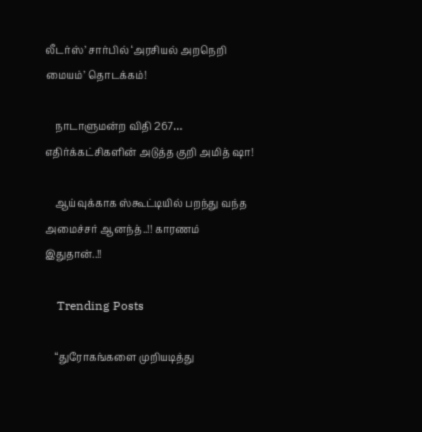லீடர்ஸ்’ சார்பில் ‘அரசியல் அறநெறி மையம்’ தொடக்கம்!

    நாடாளுமன்ற விதி 267… எதிர்க்கட்சிகளின் அடுத்த குறி அமித் ஷா!

    ஆய்வுக்காக ஸ்கூட்டியில் பறந்து வந்த அமைச்சர் ஆனந்த்..!! காரணம் இதுதான்..!!

    Trending Posts

    “துரோகங்களை முறியடித்து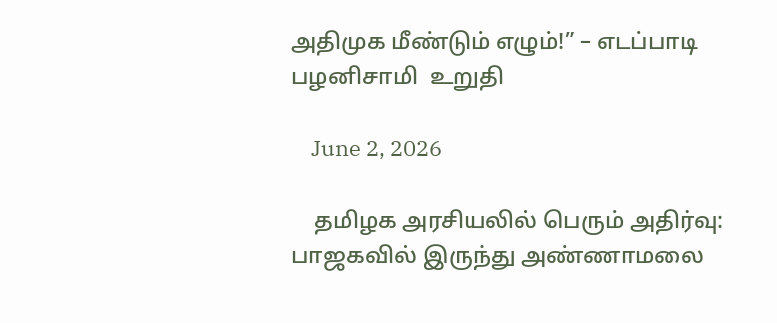அதிமுக மீண்டும் எழும்!” – எடப்பாடி பழனிசாமி  உறுதி

    June 2, 2026

    தமிழக அரசியலில் பெரும் அதிர்வு: பாஜகவில் இருந்து அண்ணாமலை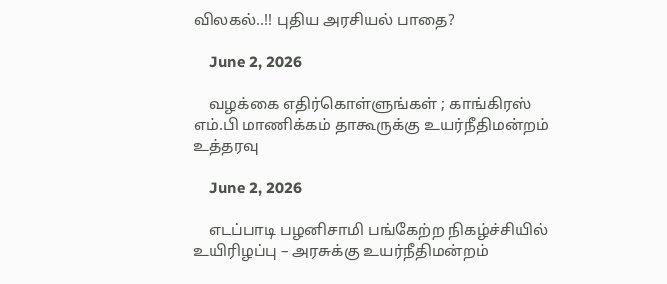விலகல்..!! புதிய அரசியல் பாதை?

    June 2, 2026

    வழக்கை எதிர்கொள்ளுங்கள் ; காங்கிரஸ் எம்.பி மாணிக்கம் தாகூருக்கு உயர்நீதிமன்றம் உத்தரவு

    June 2, 2026

    எடப்பாடி பழனிசாமி பங்கேற்ற நிகழ்ச்சியில் உயிரிழப்பு – அரசுக்கு உயர்நீதிமன்றம்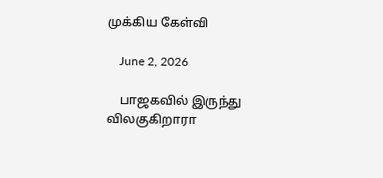முக்கிய கேள்வி

    June 2, 2026

    பாஜகவில் இருந்து விலகுகிறாரா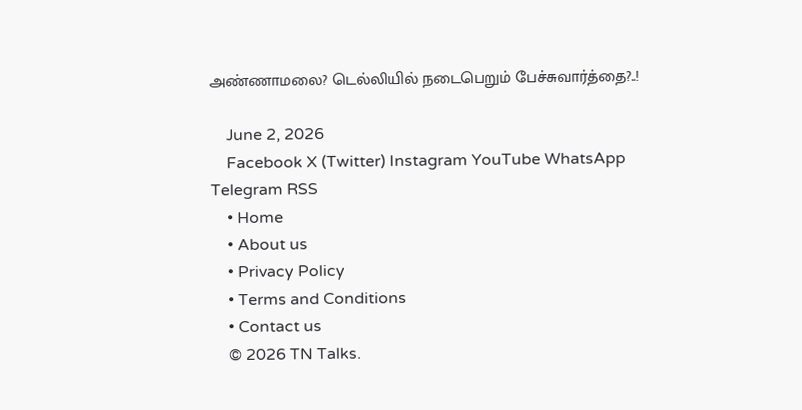அண்ணாமலை? டெல்லியில் நடைபெறும் பேச்சுவார்த்தை?..!

    June 2, 2026
    Facebook X (Twitter) Instagram YouTube WhatsApp Telegram RSS
    • Home
    • About us
    • Privacy Policy
    • Terms and Conditions
    • Contact us
    © 2026 TN Talks.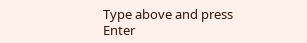Type above and press Enter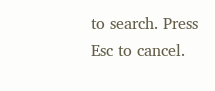to search. Press Esc to cancel.